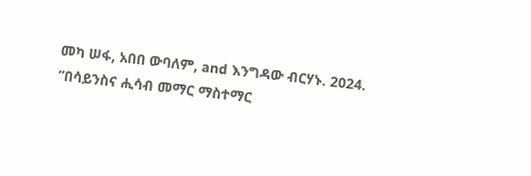መካ ሠፋ, አበበ ውባለም, and እንግዳው ብርሃኑ. 2024. “በሳይንስና ሒሳብ መማር ማስተማር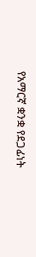የአማርኛ ቋንቋ የደጋፊነት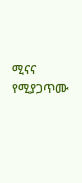ሚናና የሚያጋጥሙ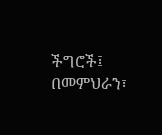ችግሮች፤ በመምህራን፣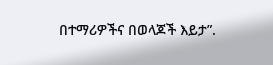በተማሪዎችና በወላጆች እይታ”.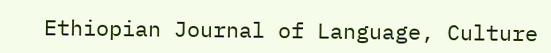Ethiopian Journal of Language, Culture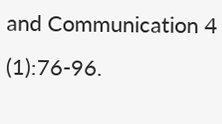and Communication 4 (1):76-96.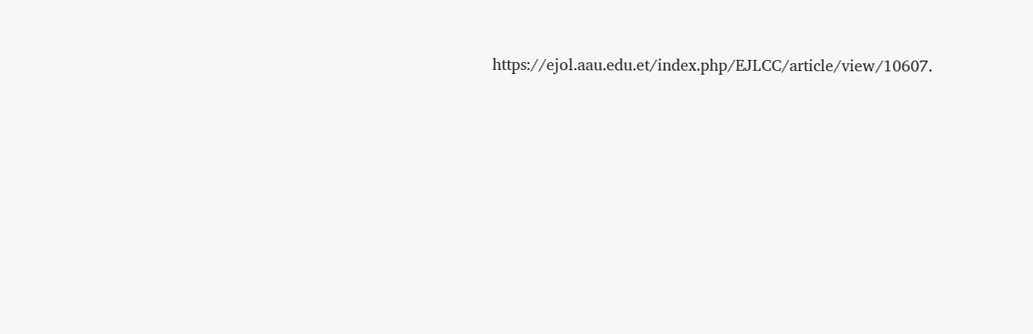https://ejol.aau.edu.et/index.php/EJLCC/article/view/10607.